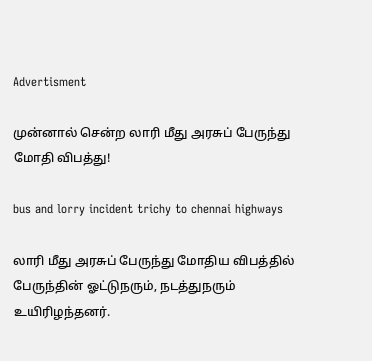Advertisment

முன்னால் சென்ற லாரி மீது அரசுப் பேருந்து மோதி விபத்து!

bus and lorry incident trichy to chennai highways

லாரி மீது அரசுப் பேருந்து மோதிய விபத்தில் பேருந்தின் ஓட்டுநரும், நடத்துநரும் உயிரிழந்தனர்.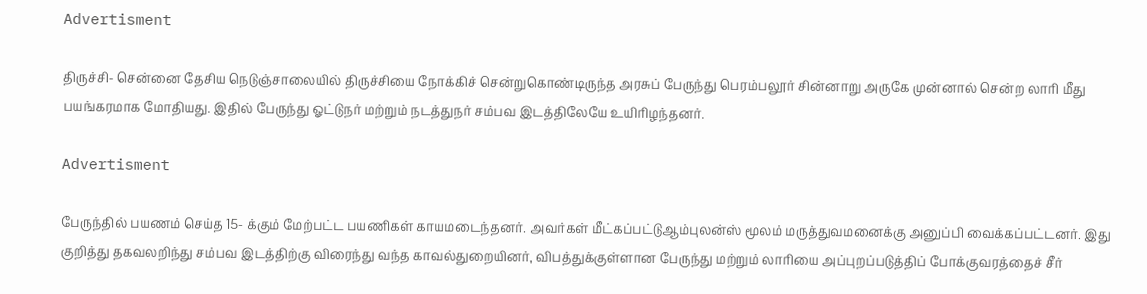Advertisment

திருச்சி- சென்னை தேசிய நெடுஞ்சாலையில் திருச்சியை நோக்கிச் சென்றுகொண்டிருந்த அரசுப் பேருந்து பெரம்பலூர் சின்னாறு அருகே முன்னால் சென்ற லாரி மீது பயங்கரமாக மோதியது. இதில் பேருந்து ஓட்டுநர் மற்றும் நடத்துநர் சம்பவ இடத்திலேயே உயிரிழந்தனர்.

Advertisment

பேருந்தில் பயணம் செய்த 15- க்கும் மேற்பட்ட பயணிகள் காயமடைந்தனர். அவர்கள் மீட்கப்பட்டுஆம்புலன்ஸ் மூலம் மருத்துவமனைக்கு அனுப்பி வைக்கப்பட்டனர். இது குறித்து தகவலறிந்து சம்பவ இடத்திற்கு விரைந்து வந்த காவல்துறையினர், விபத்துக்குள்ளான பேருந்து மற்றும் லாரியை அப்புறப்படுத்திப் போக்குவரத்தைச் சீர்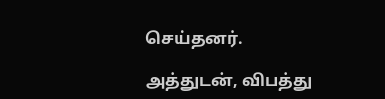செய்தனர்.

அத்துடன், விபத்து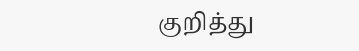குறித்து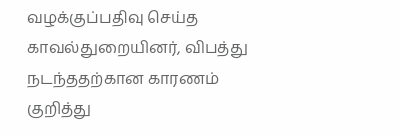வழக்குப்பதிவு செய்த காவல்துறையினர், விபத்து நடந்ததற்கான காரணம் குறித்து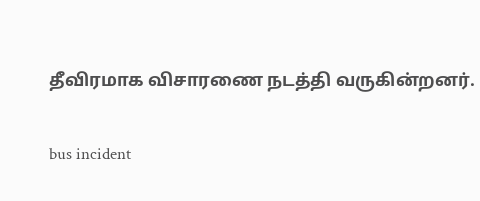தீவிரமாக விசாரணை நடத்தி வருகின்றனர்.

bus incident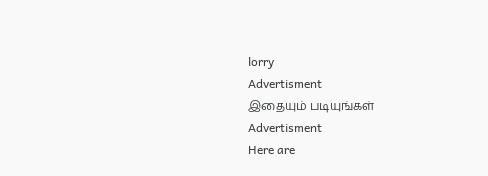lorry
Advertisment
இதையும் படியுங்கள்
Advertisment
Here are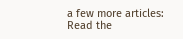a few more articles:
Read the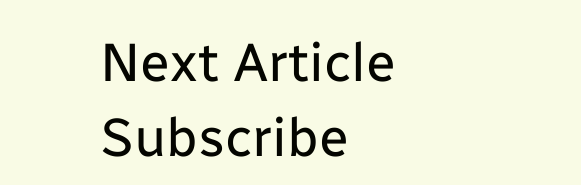Next Article
Subscribe